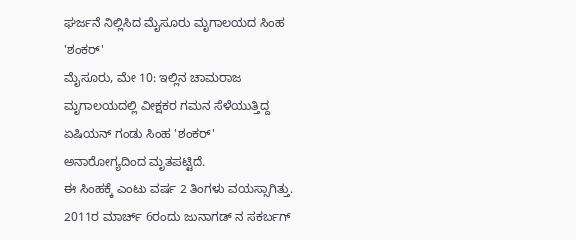ಘರ್ಜನೆ ನಿಲ್ಲಿಸಿದ ಮೈಸೂರು ಮೃಗಾಲಯದ ಸಿಂಹ 'ಶಂಕರ್'
ಮೈಸೂರು, ಮೇ 10: ಇಲ್ಲಿನ ಚಾಮರಾಜ ಮೃಗಾಲಯದಲ್ಲಿ ವೀಕ್ಷಕರ ಗಮನ ಸೆಳೆಯುತ್ತಿದ್ದ ಏಷಿಯನ್ ಗಂಡು ಸಿಂಹ 'ಶಂಕರ್' ಅನಾರೋಗ್ಯದಿಂದ ಮೃತಪಟ್ಟಿದೆ.
ಈ ಸಿಂಹಕ್ಕೆ ಎಂಟು ವರ್ಷ 2 ತಿಂಗಳು ವಯಸ್ಸಾಗಿತ್ತು. 2011ರ ಮಾರ್ಚ್ 6ರಂದು ಜುನಾಗಡ್ ನ ಸಕರ್ಬಗ್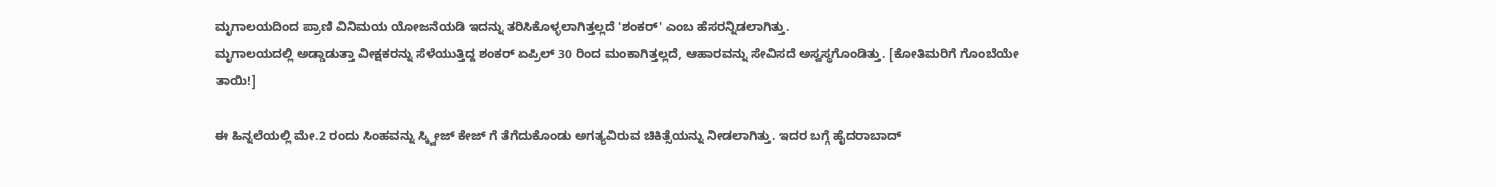ಮೃಗಾಲಯದಿಂದ ಪ್ರಾಣಿ ವಿನಿಮಯ ಯೋಜನೆಯಡಿ ಇದನ್ನು ತರಿಸಿಕೊಳ್ಳಲಾಗಿತ್ತಲ್ಲದೆ 'ಶಂಕರ್' ಎಂಬ ಹೆಸರನ್ನಿಡಲಾಗಿತ್ತು.
ಮೃಗಾಲಯದಲ್ಲಿ ಅಡ್ಡಾಡುತ್ತಾ ವೀಕ್ಷಕರನ್ನು ಸೆಳೆಯುತ್ತಿದ್ದ ಶಂಕರ್ ಏಪ್ರಿಲ್ 30 ರಿಂದ ಮಂಕಾಗಿತ್ತಲ್ಲದೆ, ಆಹಾರವನ್ನು ಸೇವಿಸದೆ ಅಸ್ವಸ್ಥಗೊಂಡಿತ್ತು. [ಕೋತಿಮರಿಗೆ ಗೊಂಬೆಯೇ ತಾಯಿ!]

ಈ ಹಿನ್ನಲೆಯಲ್ಲಿ ಮೇ.2 ರಂದು ಸಿಂಹವನ್ನು ಸ್ಕ್ವೀಜ್ ಕೇಜ್ ಗೆ ತೆಗೆದುಕೊಂಡು ಅಗತ್ಯವಿರುವ ಚಿಕಿತ್ಸೆಯನ್ನು ನೀಡಲಾಗಿತ್ತು. ಇದರ ಬಗ್ಗೆ ಹೈದರಾಬಾದ್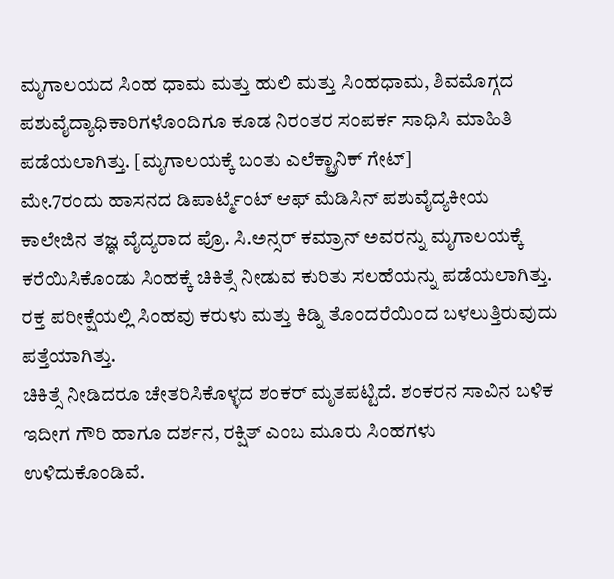ಮೃಗಾಲಯದ ಸಿಂಹ ಧಾಮ ಮತ್ತು ಹುಲಿ ಮತ್ತು ಸಿಂಹಧಾಮ, ಶಿವಮೊಗ್ಗದ ಪಶುವೈದ್ಯಾಧಿಕಾರಿಗಳೊಂದಿಗೂ ಕೂಡ ನಿರಂತರ ಸಂಪರ್ಕ ಸಾಧಿಸಿ ಮಾಹಿತಿ ಪಡೆಯಲಾಗಿತ್ತು. [ಮೃಗಾಲಯಕ್ಕೆ ಬಂತು ಎಲೆಕ್ಟ್ರಾನಿಕ್ ಗೇಟ್]
ಮೇ.7ರಂದು ಹಾಸನದ ಡಿಪಾರ್ಟ್ಮೆಂಟ್ ಆಫ್ ಮೆಡಿಸಿನ್ ಪಶುವೈದ್ಯಕೀಯ ಕಾಲೇಜಿನ ತಜ್ಞ ವೈದ್ಯರಾದ ಪ್ರೊ. ಸಿ.ಅನ್ಸರ್ ಕಮ್ರಾನ್ ಅವರನ್ನು ಮೃಗಾಲಯಕ್ಕೆ ಕರೆಯಿಸಿಕೊಂಡು ಸಿಂಹಕ್ಕೆ ಚಿಕಿತ್ಸೆ ನೀಡುವ ಕುರಿತು ಸಲಹೆಯನ್ನು ಪಡೆಯಲಾಗಿತ್ತು. ರಕ್ತ ಪರೀಕ್ಷೆಯಲ್ಲಿ ಸಿಂಹವು ಕರುಳು ಮತ್ತು ಕಿಡ್ನಿ ತೊಂದರೆಯಿಂದ ಬಳಲುತ್ತಿರುವುದು ಪತ್ತೆಯಾಗಿತ್ತು.
ಚಿಕಿತ್ಸೆ ನೀಡಿದರೂ ಚೇತರಿಸಿಕೊಳ್ಳದ ಶಂಕರ್ ಮೃತಪಟ್ಟಿದೆ. ಶಂಕರನ ಸಾವಿನ ಬಳಿಕ ಇದೀಗ ಗೌರಿ ಹಾಗೂ ದರ್ಶನ, ರಕ್ಷಿತ್ ಎಂಬ ಮೂರು ಸಿಂಹಗಳು ಉಳಿದುಕೊಂಡಿವೆ.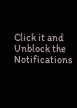Click it and Unblock the Notifications